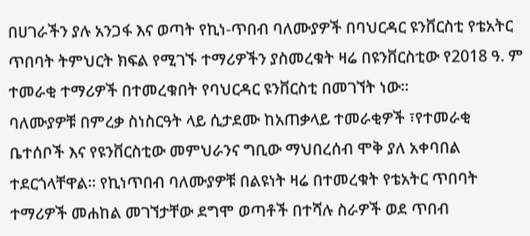በሀገራችን ያሉ አንጋፋ እና ወጣት የኪነ-ጥበብ ባለሙያዎች በባህርዳር ዩንቨርስቲ የቴአትር ጥበባት ትምህርት ክፍል የሚገኙ ተማሪዎችን ያስመረቁት ዛሬ በዩንቨርስቲው የ2018 ዓ. ም ተመራቂ ተማሪዎች በተመረቁበት የባህርዳር ዩንቨርስቲ በመገኘት ነው።
ባለሙያዎቹ በምረቃ ስነስርዓት ላይ ሲታደሙ ከአጠቃላይ ተመራቂዎች ፣የተመራቂ ቤተሰቦች እና የዩንቨርስቲው መምህራንና ግቢው ማህበረሰብ ሞቅ ያለ አቀባበል ተደርጎላቸዋል። የኪነጥበብ ባለሙያዎቹ በልዩነት ዛሬ በተመረቁት የቴአትር ጥበባት ተማሪዎች መሐከል መገኘታቸው ደግሞ ወጣቶች በተሻሉ ስራዎች ወደ ጥበብ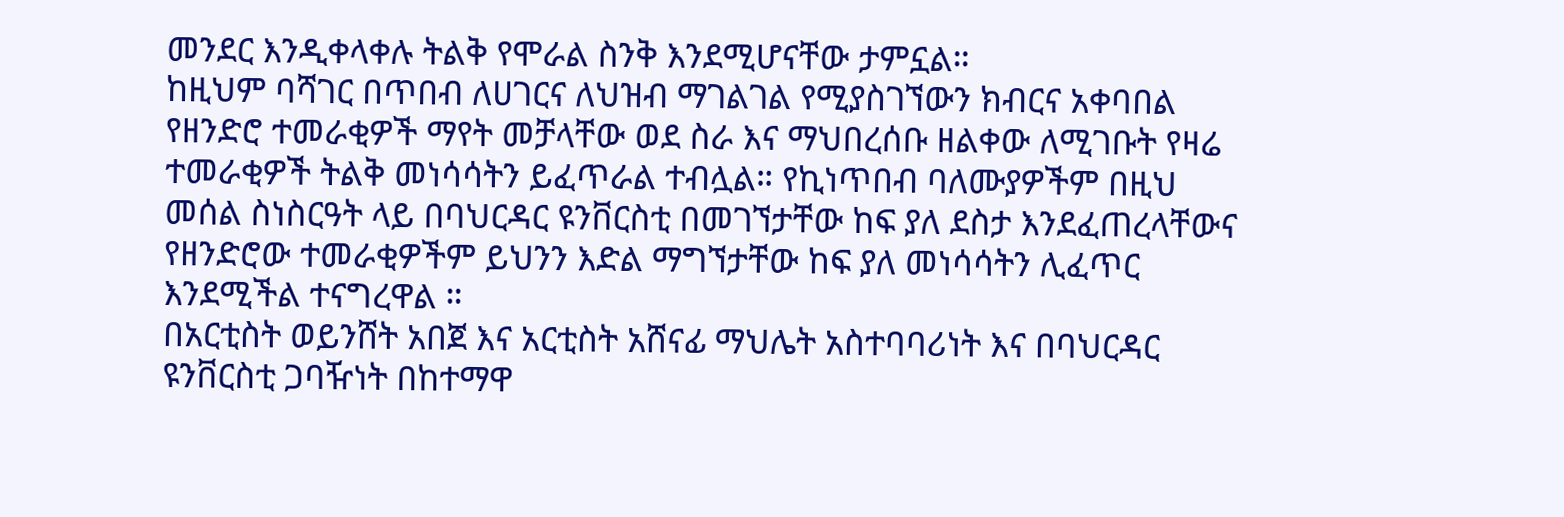መንደር እንዲቀላቀሉ ትልቅ የሞራል ስንቅ እንደሚሆናቸው ታምኗል።
ከዚህም ባሻገር በጥበብ ለሀገርና ለህዝብ ማገልገል የሚያስገኘውን ክብርና አቀባበል የዘንድሮ ተመራቂዎች ማየት መቻላቸው ወደ ስራ እና ማህበረሰቡ ዘልቀው ለሚገቡት የዛሬ ተመራቂዎች ትልቅ መነሳሳትን ይፈጥራል ተብሏል። የኪነጥበብ ባለሙያዎችም በዚህ መሰል ስነስርዓት ላይ በባህርዳር ዩንቨርስቲ በመገኘታቸው ከፍ ያለ ደስታ እንደፈጠረላቸውና የዘንድሮው ተመራቂዎችም ይህንን እድል ማግኘታቸው ከፍ ያለ መነሳሳትን ሊፈጥር እንደሚችል ተናግረዋል ።
በአርቲስት ወይንሸት አበጀ እና አርቲስት አሸናፊ ማህሌት አስተባባሪነት እና በባህርዳር ዩንቨርስቲ ጋባዥነት በከተማዋ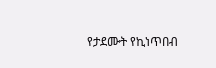የታደሙት የኪነጥበብ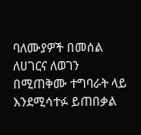ባለሙያዎች በመሰል ለሀገርና ለወገን በሚጠቅሙ ተግባራት ላይ እንደሚሳተፉ ይጠበቃል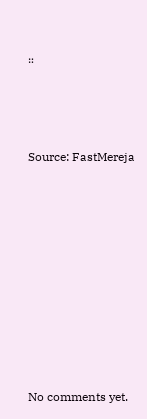።



Source: FastMereja









No comments yet.